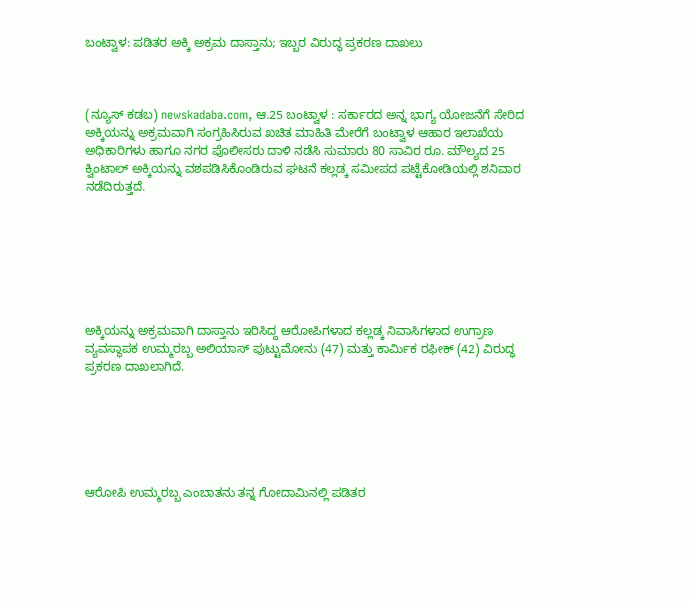ಬಂಟ್ವಾಳ: ಪಡಿತರ ಅಕ್ಕಿ ಅಕ್ರಮ ದಾಸ್ತಾನು; ಇಬ್ಬರ ವಿರುದ್ಧ ಪ್ರಕರಣ ದಾಖಲು



(ನ್ಯೂಸ್‌ ಕಡಬ) newskadaba.com, ಆ.25 ಬಂಟ್ವಾಳ : ಸರ್ಕಾರದ ಅನ್ನ ಭಾಗ್ಯ ಯೋಜನೆಗೆ ಸೇರಿದ ಅಕ್ಕಿಯನ್ನು ಅಕ್ರಮವಾಗಿ ಸಂಗ್ರಹಿಸಿರುವ ಖಚಿತ ಮಾಹಿತಿ ಮೇರೆಗೆ ಬಂಟ್ವಾಳ ಆಹಾರ ಇಲಾಖೆಯ ಅಧಿಕಾರಿಗಳು ಹಾಗೂ ನಗರ ಪೊಲೀಸರು ದಾಳಿ ನಡೆಸಿ ಸುಮಾರು 80 ಸಾವಿರ ರೂ. ಮೌಲ್ಯದ 25 ಕ್ವಿಂಟಾಲ್ ಅಕ್ಕಿಯನ್ನು ವಶಪಡಿಸಿಕೊಂಡಿರುವ ಘಟನೆ ಕಲ್ಲಡ್ಕ ಸಮೀಪದ ಪಟ್ಟೆಕೋಡಿಯಲ್ಲಿ ಶನಿವಾರ ನಡೆದಿರುತ್ತದೆ.







ಅಕ್ಕಿಯನ್ನು ಅಕ್ರಮವಾಗಿ ದಾಸ್ತಾನು ಇರಿಸಿದ್ದ ಆರೋಪಿಗಳಾದ ಕಲ್ಲಡ್ಕ ನಿವಾಸಿಗಳಾದ ಉಗ್ರಾಣ ವ್ಯವಸ್ಥಾಪಕ ಉಮ್ಮರಬ್ಬ ಅಲಿಯಾಸ್ ಪುಟ್ಟುಮೋನು (47) ಮತ್ತು ಕಾರ್ಮಿಕ ರಫೀಕ್ (42) ವಿರುದ್ಧ ಪ್ರಕರಣ ದಾಖಲಾಗಿದೆ.






ಆರೋಪಿ ಉಮ್ಮರಬ್ಬ ಎಂಬಾತನು ತನ್ನ ಗೋದಾಮಿನಲ್ಲಿ ಪಡಿತರ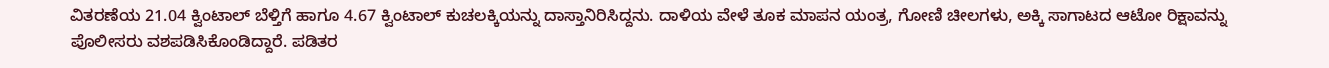ವಿತರಣೆಯ 21.04 ಕ್ವಿಂಟಾಲ್ ಬೆಳ್ತಿಗೆ ಹಾಗೂ 4.67 ಕ್ವಿಂಟಾಲ್ ಕುಚಲಕ್ಕಿಯನ್ನು ದಾಸ್ತಾನಿರಿಸಿದ್ದನು. ದಾಳಿಯ ವೇಳೆ ತೂಕ ಮಾಪನ ಯಂತ್ರ, ಗೋಣಿ ಚೀಲಗಳು, ಅಕ್ಕಿ ಸಾಗಾಟದ ಆಟೋ ರಿಕ್ಷಾವನ್ನು ಪೊಲೀಸರು ವಶಪಡಿಸಿಕೊಂಡಿದ್ದಾರೆ. ಪಡಿತರ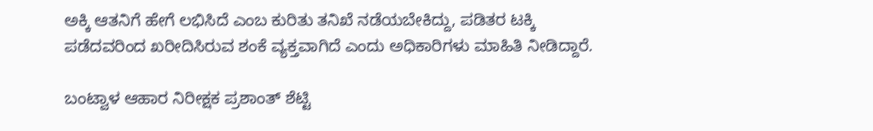ಅಕ್ಕಿ ಆತನಿಗೆ ಹೇಗೆ ಲಭಿಸಿದೆ ಎಂಬ ಕುರಿತು ತನಿಖೆ ನಡೆಯಬೇಕಿದ್ದು, ಪಡಿತರ ಟಕ್ಕಿ ಪಡೆದವರಿಂದ ಖರೀದಿಸಿರುವ ಶಂಕೆ ವ್ಯಕ್ತವಾಗಿದೆ ಎಂದು ಅಧಿಕಾರಿಗಳು ಮಾಹಿತಿ ನೀಡಿದ್ದಾರೆ.

ಬಂಟ್ವಾಳ ಆಹಾರ ನಿರೀಕ್ಷಕ ಪ್ರಶಾಂತ್ ಶೆಟ್ಟಿ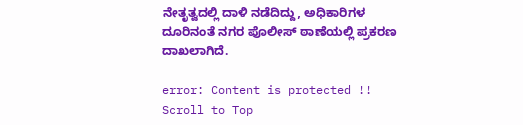ನೇತೃತ್ವದಲ್ಲಿ ದಾಳಿ ನಡೆದಿದ್ದು, ಅಧಿಕಾರಿಗಳ ದೂರಿನಂತೆ ನಗರ ಪೊಲೀಸ್ ಠಾಣೆಯಲ್ಲಿ ಪ್ರಕರಣ ದಾಖಲಾಗಿದೆ.

error: Content is protected !!
Scroll to Top